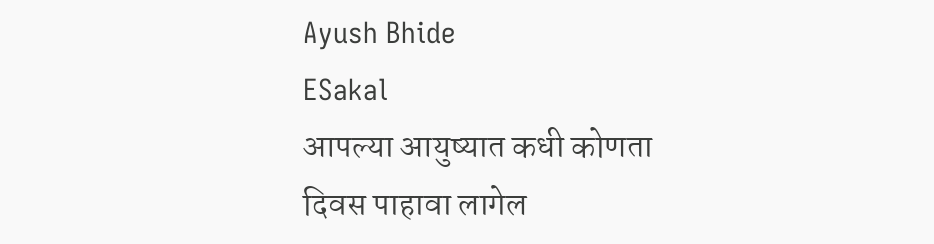Ayush Bhide
ESakal
आपल्या आयुष्यात कधी कोणता दिवस पाहावा लागेल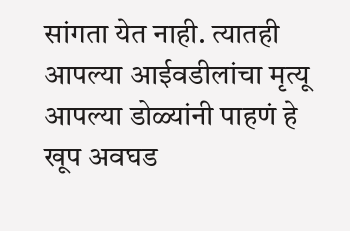सांगता येत नाही. त्यातही आपल्या आईवडीलांचा मृत्यू आपल्या डोळ्यांनी पाहणं हे खूप अवघड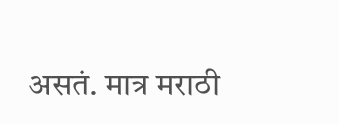असतं. मात्र मराठी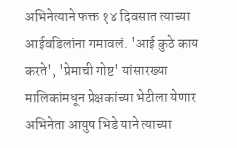अभिनेत्याने फक्त १४ दिवसात त्याच्या आईवडिलांना गमावलं. 'आई कुठे काय करते', 'प्रेमाची गोष्ट' यांसारख्या मालिकांमधून प्रेक्षकांच्या भेटीला येणार अभिनेता आयुष भिडे याने त्याच्या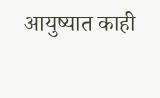आयुष्यात काही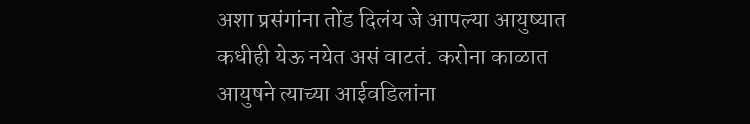अशा प्रसंगांना तोंड दिलंय जे आपल्या आयुष्यात कधीही येऊ नयेत असं वाटतं. करोना काळात आयुषने त्याच्या आईवडिलांना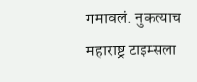गमावलं. नुकत्याच महाराष्ट्र टाइम्सला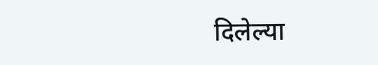दिलेल्या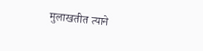मुलाखतीत त्याने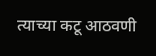त्याच्या कटू आठवणी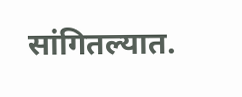सांगितल्यात.